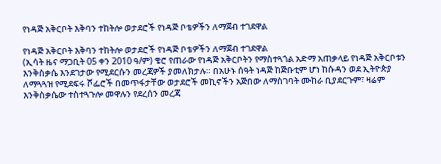የነዳጅ አቅርቦት እቅባን ተከትሎ ወታደሮች የነዳጅ ቦቴዎችን ለማጀብ ተገደዋል

የነዳጅ አቅርቦት እቅባን ተከትሎ ወታደሮች የነዳጅ ቦቴዎችን ለማጀብ ተገደዋል
(ኢሳት ዜና ማጋቢት 05 ቀን 2010 ዓ/ም) ቄሮ የጠራው የነዳጅ አቅርቦትን የማስተጓጎል አድማ አጠቃላይ የነዳጅ አቅርቦቱን እንቅስቃሴ እንደገታው የሚደርሱን መረጃዎች ያመለክታሉ። በአሁኑ ሰዓት ነዳጅ ከጅቡቲም ሆነ ከሱዳን ወደ ኢትዮጵያ ለማጓጓዝ የሚደፍሩ ሾፌሮች በመጥፋታቸው ወታደሮች መኪኖችን አጅበው ለማስገባት ሙከራ ቢያደርጉም፣ ዛሬም እንቅስቃሴው ተስተጓጉሎ መዋሉን የደረሰን መረጃ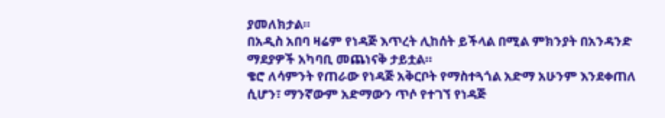ያመለክታል።
በአዲስ አበባ ዛሬም የነዳጅ እጥረት ሊከሰት ይችላል በሚል ምክንያት በአንዳንድ ማደያዎች አካባቢ መጨነናቅ ታይቷል።
ቄሮ ለሳምንት የጠራው የነዳጅ አቅርቦት የማስተጓጎል አድማ አሁንም እንደቀጠለ ሲሆን፣ ማንኛውም አድማውን ጥሶ የተገኘ የነዳጅ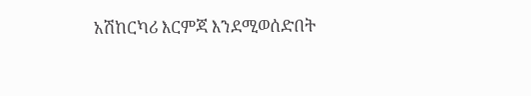አሽከርካሪ እርምጃ እንደሚወሰድበት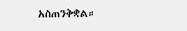አስጠንቅቋል።